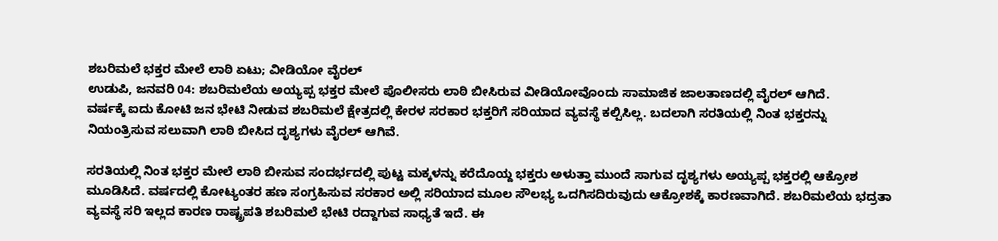ಶಬರಿಮಲೆ ಭಕ್ತರ ಮೇಲೆ ಲಾಠಿ ಏಟು; ವೀಡಿಯೋ ವೈರಲ್
ಉಡುಪಿ, ಜನವರಿ 04: ಶಬರಿಮಲೆಯ ಅಯ್ಯಪ್ಪ ಭಕ್ತರ ಮೇಲೆ ಪೊಲೀಸರು ಲಾಠಿ ಬೀಸಿರುವ ವೀಡಿಯೋವೊಂದು ಸಾಮಾಜಿಕ ಜಾಲತಾಣದಲ್ಲಿ ವೈರಲ್ ಆಗಿದೆ.
ವರ್ಷಕ್ಕೆ ಐದು ಕೋಟಿ ಜನ ಭೇಟಿ ನೀಡುವ ಶಬರಿಮಲೆ ಕ್ಷೇತ್ರದಲ್ಲಿ ಕೇರಳ ಸರಕಾರ ಭಕ್ತರಿಗೆ ಸರಿಯಾದ ವ್ಯವಸ್ಥೆ ಕಲ್ಪಿಸಿಲ್ಲ. ಬದಲಾಗಿ ಸರತಿಯಲ್ಲಿ ನಿಂತ ಭಕ್ತರನ್ನು ನಿಯಂತ್ರಿಸುವ ಸಲುವಾಗಿ ಲಾಠಿ ಬೀಸಿದ ದೃಶ್ಯಗಳು ವೈರಲ್ ಆಗಿವೆ.

ಸರತಿಯಲ್ಲಿ ನಿಂತ ಭಕ್ತರ ಮೇಲೆ ಲಾಠಿ ಬೀಸುವ ಸಂದರ್ಭದಲ್ಲಿ ಪುಟ್ಟ ಮಕ್ಕಳನ್ನು ಕರೆದೊಯ್ದ ಭಕ್ತರು ಅಳುತ್ತಾ ಮುಂದೆ ಸಾಗುವ ದೃಶ್ಯಗಳು ಅಯ್ಯಪ್ಪ ಭಕ್ತರಲ್ಲಿ ಆಕ್ರೋಶ ಮೂಡಿಸಿದೆ. ವರ್ಷದಲ್ಲಿ ಕೋಟ್ಯಂತರ ಹಣ ಸಂಗ್ರಹಿಸುವ ಸರಕಾರ ಅಲ್ಲಿ ಸರಿಯಾದ ಮೂಲ ಸೌಲಭ್ಯ ಒದಗಿಸದಿರುವುದು ಆಕ್ರೋಶಕ್ಕೆ ಕಾರಣವಾಗಿದೆ. ಶಬರಿಮಲೆಯ ಭದ್ರತಾ ವ್ಯವಸ್ಥೆ ಸರಿ ಇಲ್ಲದ ಕಾರಣ ರಾಷ್ಟ್ರಪತಿ ಶಬರಿಮಲೆ ಭೇಟಿ ರದ್ದಾಗುವ ಸಾಧ್ಯತೆ ಇದೆ. ಈ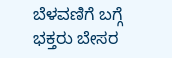ಬೆಳವಣಿಗೆ ಬಗ್ಗೆ ಭಕ್ತರು ಬೇಸರ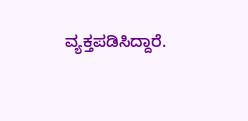ವ್ಯಕ್ತಪಡಿಸಿದ್ದಾರೆ.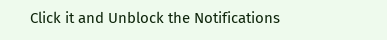Click it and Unblock the Notifications